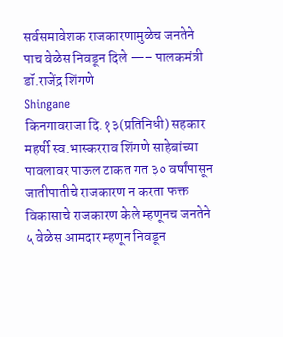सर्वसमावेशक राजकारणामुळेच जनतेने पाच वेळेस निवडून दिले —– पालकमंत्री डॉ.राजेंद्र शिंगणे
Shingane
किनगावराजा दि.१३(प्रतिनिधी) सहकार महर्षी स्व.भास्करराव शिंगणे साहेबांच्या पावलावर पाऊल टाकत गत ३० वर्षांपासून जातीपातीचे राजकारण न करता फक्त विकासाचे राजकारण केले म्हणूनच जनतेने ५ वेळेस आमदार म्हणून निवडून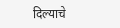दिल्याचे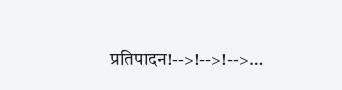प्रतिपादन!-->!-->!-->…